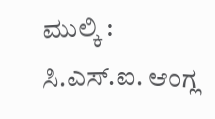ಮುಲ್ಕಿ : ಸಿ.ಎಸ್.ಐ. ಆಂಗ್ಲ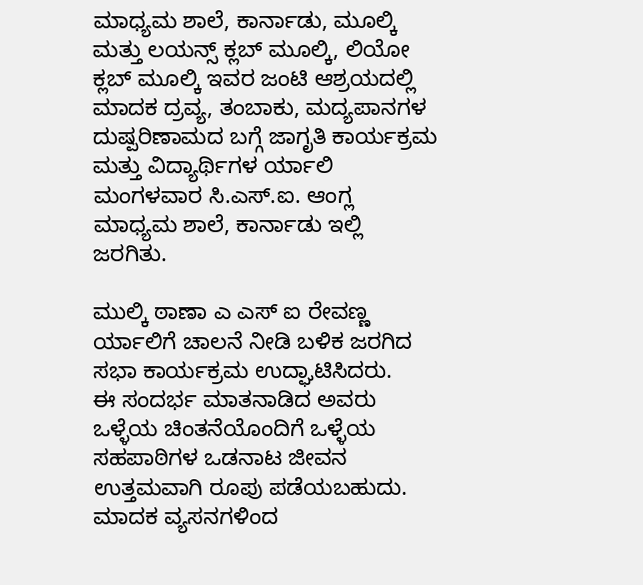ಮಾಧ್ಯಮ ಶಾಲೆ, ಕಾರ್ನಾಡು, ಮೂಲ್ಕಿ ಮತ್ತು ಲಯನ್ಸ್ ಕ್ಲಬ್ ಮೂಲ್ಕಿ, ಲಿಯೋ ಕ್ಲಬ್ ಮೂಲ್ಕಿ ಇವರ ಜಂಟಿ ಆಶ್ರಯದಲ್ಲಿ ಮಾದಕ ದ್ರವ್ಯ, ತಂಬಾಕು, ಮದ್ಯಪಾನಗಳ ದುಷ್ಪರಿಣಾಮದ ಬಗ್ಗೆ ಜಾಗೃತಿ ಕಾರ್ಯಕ್ರಮ ಮತ್ತು ವಿದ್ಯಾರ್ಥಿಗಳ ರ್ಯಾಲಿ ಮಂಗಳವಾರ ಸಿ.ಎಸ್.ಐ. ಆಂಗ್ಲ ಮಾಧ್ಯಮ ಶಾಲೆ, ಕಾರ್ನಾಡು ಇಲ್ಲಿ ಜರಗಿತು.

ಮುಲ್ಕಿ ಠಾಣಾ ಎ ಎಸ್ ಐ ರೇವಣ್ಣ ರ್ಯಾಲಿಗೆ ಚಾಲನೆ ನೀಡಿ ಬಳಿಕ ಜರಗಿದ ಸಭಾ ಕಾರ್ಯಕ್ರಮ ಉದ್ಘಾಟಿಸಿದರು.
ಈ ಸಂದರ್ಭ ಮಾತನಾಡಿದ ಅವರು ಒಳ್ಳೆಯ ಚಿಂತನೆಯೊಂದಿಗೆ ಒಳ್ಳೆಯ ಸಹಪಾಠಿಗಳ ಒಡನಾಟ ಜೀವನ ಉತ್ತಮವಾಗಿ ರೂಪು ಪಡೆಯಬಹುದು. ಮಾದಕ ವ್ಯಸನಗಳಿಂದ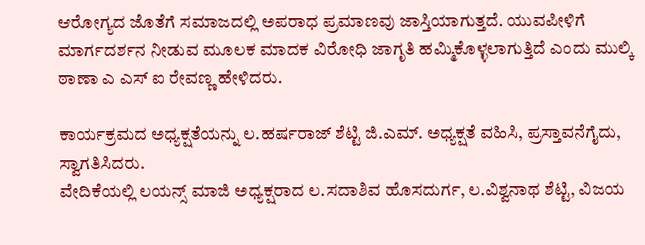ಆರೋಗ್ಯದ ಜೊತೆಗೆ ಸಮಾಜದಲ್ಲಿ ಅಪರಾಧ ಪ್ರಮಾಣವು ಜಾಸ್ತಿಯಾಗುತ್ತದೆ. ಯುವಪೀಳಿಗೆ ಮಾರ್ಗದರ್ಶನ ನೀಡುವ ಮೂಲಕ ಮಾದಕ ವಿರೋಧಿ ಜಾಗೃತಿ ಹಮ್ಮಿಕೊಳ್ಳಲಾಗುತ್ತಿದೆ ಎಂದು ಮುಲ್ಕಿ ಠಾಣಾ ಎ ಎಸ್ ಐ ರೇವಣ್ಣ ಹೇಳಿದರು.

ಕಾರ್ಯಕ್ರಮದ ಅಧ್ಯಕ್ಷತೆಯನ್ನು ಲ.ಹರ್ಷರಾಜ್ ಶೆಟ್ಟಿ ಜಿ.ಎಮ್. ಅಧ್ಯಕ್ಷತೆ ವಹಿಸಿ, ಪ್ರಸ್ತಾವನೆಗೈದು, ಸ್ವಾಗತಿಸಿದರು.
ವೇದಿಕೆಯಲ್ಲಿ ಲಯನ್ಸ್ ಮಾಜಿ ಅಧ್ಯಕ್ಷರಾದ ಲ.ಸದಾಶಿವ ಹೊಸದುರ್ಗ, ಲ.ವಿಶ್ವನಾಥ ಶೆಟ್ಟಿ, ವಿಜಯ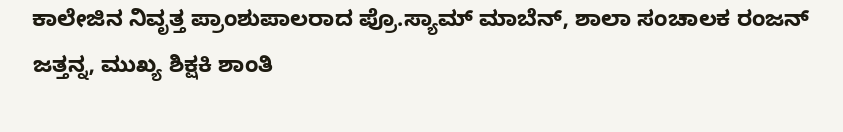ಕಾಲೇಜಿನ ನಿವೃತ್ತ ಪ್ರಾಂಶುಪಾಲರಾದ ಪ್ರೊ.ಸ್ಯಾಮ್ ಮಾಬೆನ್, ಶಾಲಾ ಸಂಚಾಲಕ ರಂಜನ್ ಜತ್ತನ್ನ, ಮುಖ್ಯ ಶಿಕ್ಷಕಿ ಶಾಂತಿ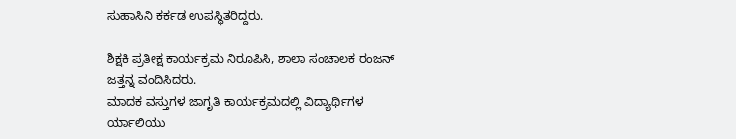ಸುಹಾಸಿನಿ ಕರ್ಕಡ ಉಪಸ್ಥಿತರಿದ್ದರು.

ಶಿಕ್ಷಕಿ ಪ್ರತೀಕ್ಷ ಕಾರ್ಯಕ್ರಮ ನಿರೂಪಿಸಿ, ಶಾಲಾ ಸಂಚಾಲಕ ರಂಜನ್ ಜತ್ತನ್ನ ವಂದಿಸಿದರು.
ಮಾದಕ ವಸ್ತುಗಳ ಜಾಗೃತಿ ಕಾರ್ಯಕ್ರಮದಲ್ಲಿ ವಿದ್ಯಾರ್ಥಿಗಳ ರ್ಯಾಲಿಯು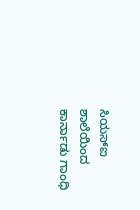ಸಿಯಸ್ಐ ಶಾಲೆಯಿಂದ ಕಾರ್ನಾಡು ಗಾಂಧಿ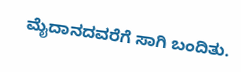ಮೈದಾನದವರೆಗೆ ಸಾಗಿ ಬಂದಿತು.